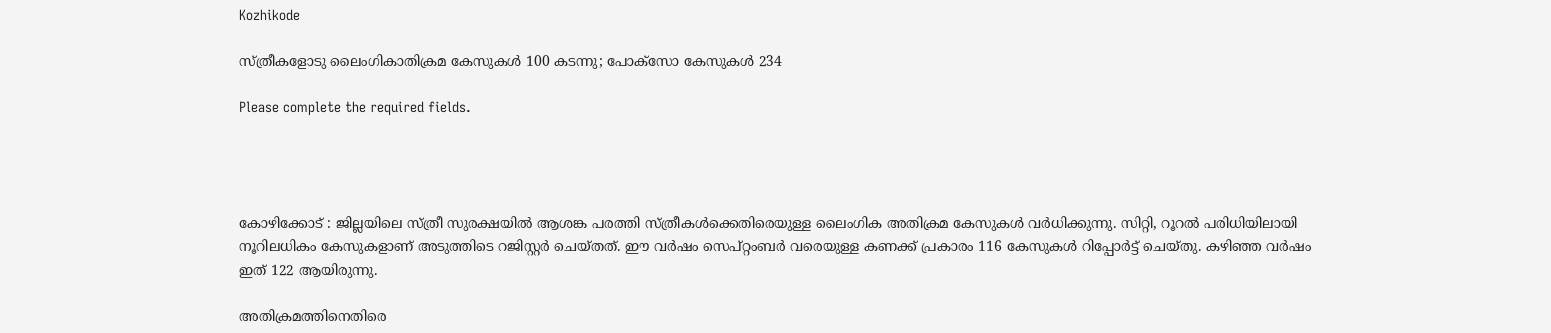Kozhikode

സ്ത്രീകളോടു ലൈംഗികാതിക്രമ കേസുകൾ 100 കടന്നു; പോക്സോ കേസുകൾ 234

Please complete the required fields.




കോഴിക്കോട് : ജില്ലയിലെ സ്ത്രീ സുരക്ഷയിൽ ആശങ്ക പരത്തി സ്ത്രീകൾക്കെതിരെയുള്ള ലൈംഗിക അതിക്രമ കേസുകൾ വർധിക്കുന്നു. സിറ്റി, റൂറൽ പരിധിയിലായി നൂറിലധികം കേസുകളാണ് അടുത്തിടെ റജിസ്റ്റർ ചെയ്തത്. ഈ വർഷം സെപ്റ്റംബർ വരെയുള്ള കണക്ക് പ്രകാരം 116 കേസുകൾ റിപ്പോർട്ട് ചെയ്തു. കഴിഞ്ഞ വർഷം ഇ‍ത് 122 ആയിരുന്നു.

അതിക്രമത്തിനെതിരെ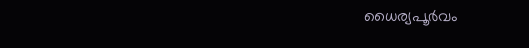ധൈര്യപൂർവം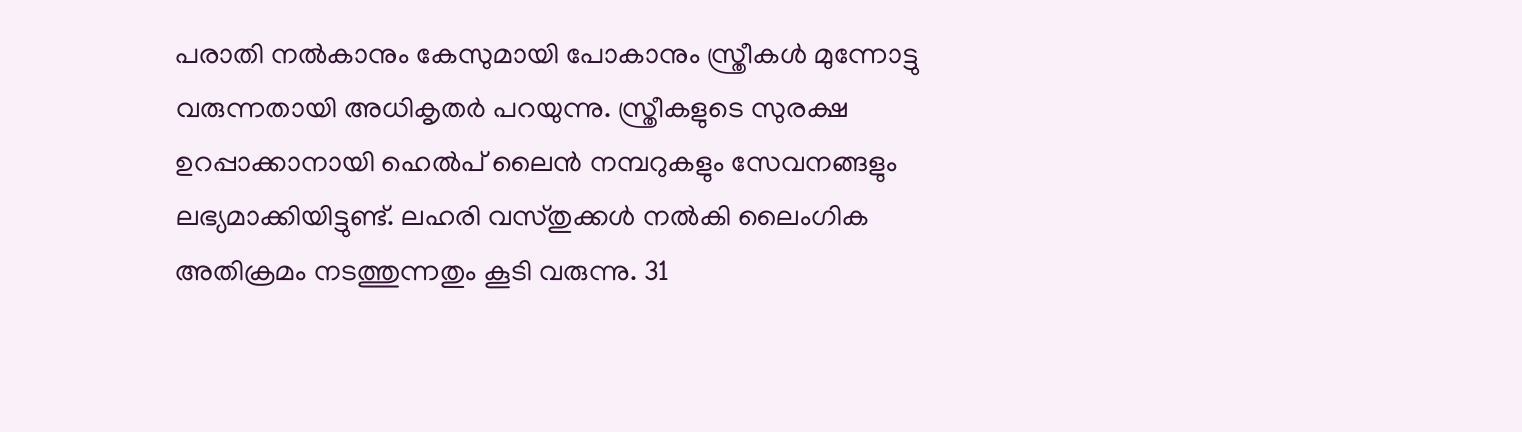പരാതി നൽകാനും കേസുമായി പോകാനും സ്ത്രീകൾ മുന്നോട്ടു വരുന്നതായി അധികൃതർ പറയുന്നു. സ്ത്രീകളുടെ സുരക്ഷ ഉറപ്പാക്കാനായി ഹെൽപ് ലൈൻ നമ്പറുകളും സേവനങ്ങളും ലഭ്യമാക്കിയിട്ടുണ്ട്. ലഹരി വസ്തുക്കൾ നൽകി ലൈംഗിക അതിക്രമം നടത്തുന്നതും കൂടി വരുന്നു. 31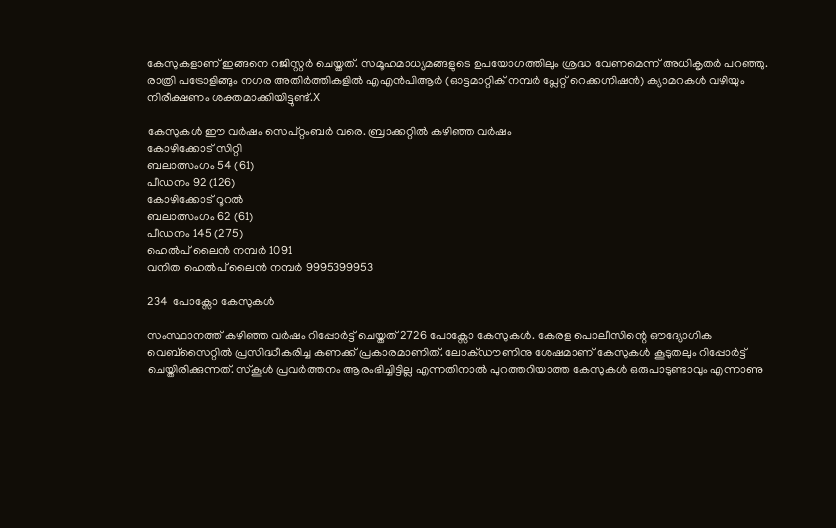കേസുകളാണ് ഇങ്ങനെ റജിസ്റ്റർ ചെയ്തത്. സമൂഹമാധ്യമങ്ങളുടെ ഉപയോഗത്തിലും ശ്രദ്ധ വേണമെന്ന് അധികൃതർ പറഞ്ഞു. രാത്രി പട്രോളിങ്ങും നഗര അതിർത്തികളിൽ എഎൻപിആർ (ഓട്ടമാറ്റിക് നമ്പർ പ്ലേറ്റ് റെക്കഗ്നിഷൻ) ക്യാമറകൾ വഴിയും നിരീക്ഷണം ശക്തമാക്കിയിട്ടുണ്ട്.X

കേസുകൾ ഈ വർഷം സെപ്റ്റംബർ വരെ. ബ്രാക്കറ്റിൽ കഴിഞ്ഞ വർഷം
കോഴിക്കോട് സിറ്റി
ബലാത്സംഗം 54 (61)
പീഡനം 92 (126)
കോഴിക്കോട് റൂറൽ
ബലാത്സംഗം 62 (61)
പീഡനം 145 (275)
ഹെൽപ് ലൈൻ നമ്പർ 1091
വനിത ഹെൽപ് ലൈൻ നമ്പർ 9995399953

234  പോക്സോ കേസുകൾ

സംസ്ഥാനത്ത് കഴിഞ്ഞ വർഷം റിപ്പോർട്ട് ചെയ്തത് 2726 പോക്സോ കേസുകൾ. കേരള പൊലീസിന്റെ ഔദ്യോഗിക വെബ്സൈറ്റിൽ പ്രസിദ്ധീകരിച്ച കണക്ക് പ്രകാരമാണിത്. ലോക്ഡൗണിനു ശേഷമാണ് കേസുകൾ കൂടുതലും റിപ്പോർട്ട് ചെയ്തിരിക്കുന്നത്. സ്കൂൾ പ്രവർത്തനം ആരംഭിച്ചിട്ടില്ല എന്നതിനാൽ പുറത്തറിയാത്ത കേസുകൾ ഒരുപാടുണ്ടാവും എന്നാണു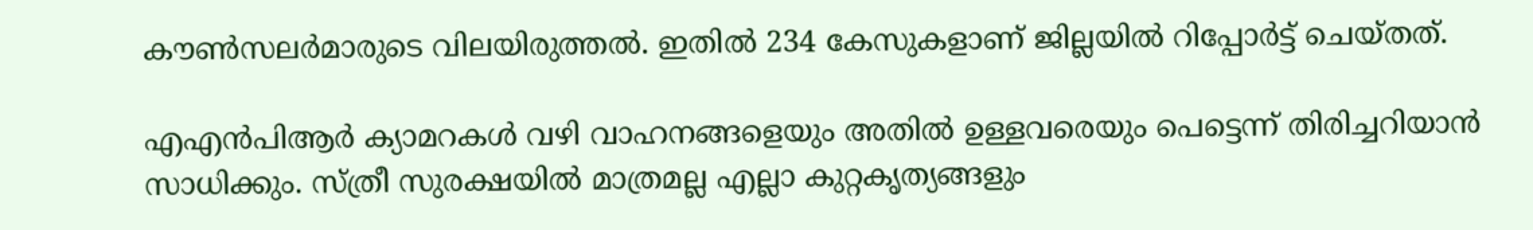കൗൺസലർമാരുടെ വിലയിരുത്തൽ. ഇതിൽ 234 കേസുകളാണ് ജില്ലയിൽ റിപ്പോർട്ട് ചെയ്തത്.

എഎൻപിആർ ക്യാമറകൾ വഴി വാഹനങ്ങളെയും അതിൽ ഉള്ളവരെയും പെട്ടെന്ന് തിരിച്ചറിയാൻ സാധിക്കും. സ്ത്രീ സുരക്ഷയിൽ മാത്രമല്ല എല്ലാ കുറ്റകൃത്യങ്ങളും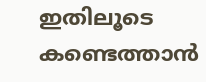ഇതിലൂടെ കണ്ടെത്താൻ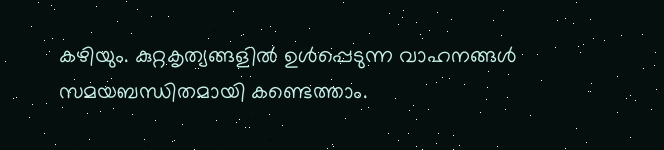കഴിയും. കുറ്റകൃത്യങ്ങളിൽ ഉൾപ്പെടുന്ന വാഹനങ്ങൾ സമയബന്ധിതമായി കണ്ടെത്താം.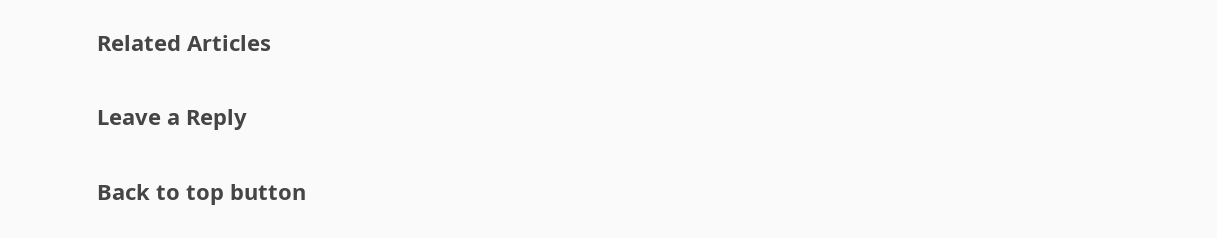Related Articles

Leave a Reply

Back to top button